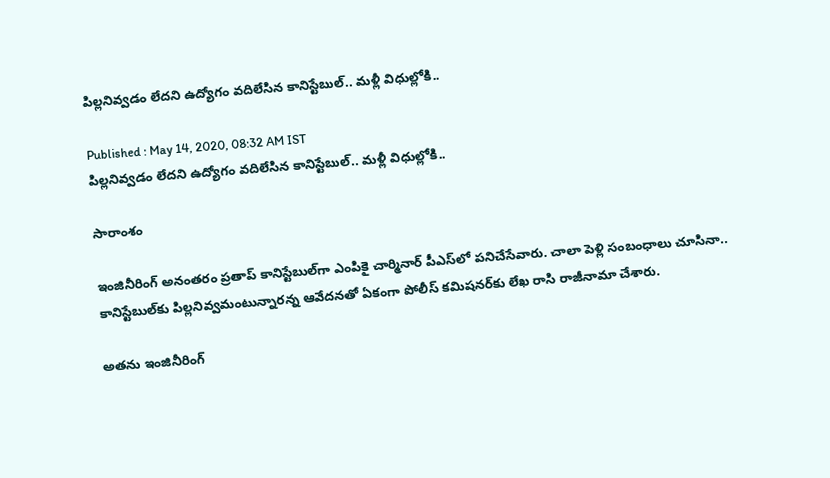పిల్లనివ్వడం లేదని ఉద్యోగం వదిలేసిన కానిస్టేబుల్.. మళ్లీ విధుల్లోకి..

Published : May 14, 2020, 08:32 AM IST
పిల్లనివ్వడం లేదని ఉద్యోగం వదిలేసిన కానిస్టేబుల్.. మళ్లీ విధుల్లోకి..

సారాంశం

ఇంజినీరింగ్‌ అనంతరం ప్రతాప్‌ కానిస్టేబుల్‌గా ఎంపికై చార్మినార్‌ పీఎస్‌లో పనిచేసేవారు. చాలా పెళ్లి సంబంధాలు చూసినా.. కానిస్టేబుల్‌కు పిల్లనివ్వమంటున్నారన్న ఆవేదనతో ఏకంగా పోలీస్‌ కమిషనర్‌కు లేఖ రాసి రాజీనామా చేశారు.

అతను ఇంజినీరింగ్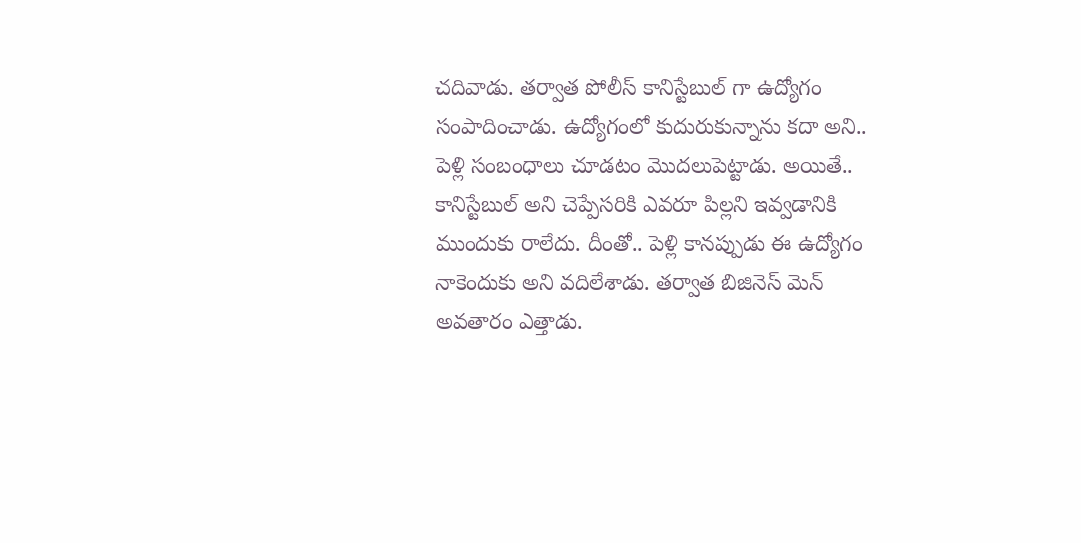చదివాడు. తర్వాత పోలీస్ కానిస్టేబుల్ గా ఉద్యోగం సంపాదించాడు. ఉద్యోగంలో కుదురుకున్నాను కదా అని.. పెళ్లి సంబంధాలు చూడటం మొదలుపెట్టాడు. అయితే.. కానిస్టేబుల్ అని చెప్పేసరికి ఎవరూ పిల్లని ఇవ్వడానికి ముందుకు రాలేదు. దీంతో.. పెళ్లి కానప్పుడు ఈ ఉద్యోగం నాకెందుకు అని వదిలేశాడు. తర్వాత బిజినెస్ మెన్ అవతారం ఎత్తాడు.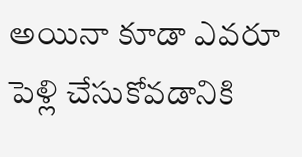అయినా కూడా ఎవరూ పెళ్లి చేసుకోవడానికి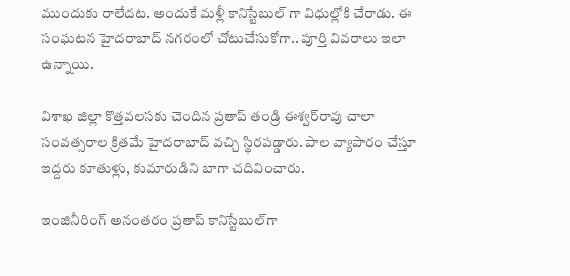ముందుకు రాలేదట. అందుకే మళ్లీ కానిస్టేబుల్ గా విధుల్లోకి చేరాడు. ఈ సంఘటన హైదరాబాద్ నగరంలో చోటుచేసుకోగా.. పూర్తి వివరాలు ఇలా ఉన్నాయి.

విశాఖ జిల్లా కొత్తవలసకు చెందిన ప్రతాప్‌ తండ్రి ఈశ్వర్‌రావు చాలా సంవత్సరాల క్రితమే హైదరాబాద్‌ వచ్చి స్థిరపడ్డారు. పాల వ్యాపారం చేస్తూ ఇద్దరు కూతుళ్లు, కుమారుడిని బాగా చదివించారు.

ఇంజినీరింగ్‌ అనంతరం ప్రతాప్‌ కానిస్టేబుల్‌గా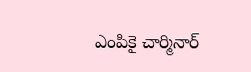ఎంపికై చార్మినార్‌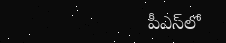పీఎస్‌లో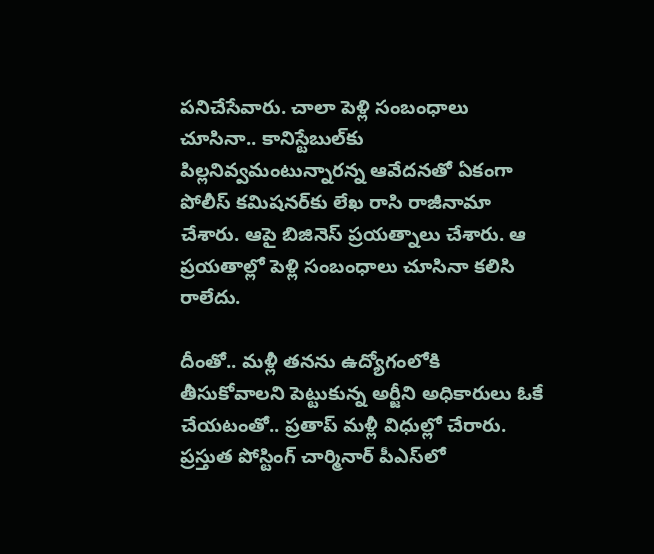పనిచేసేవారు. చాలా పెళ్లి సంబంధాలు చూసినా.. కానిస్టేబుల్‌కు పిల్లనివ్వమంటున్నారన్న ఆవేదనతో ఏకంగా పోలీస్‌ కమిషనర్‌కు లేఖ రాసి రాజీనామా చేశారు. ఆపై బిజినెస్‌ ప్రయత్నాలు చేశారు. ఆ ప్రయతాల్లో పెళ్లి సంబంధాలు చూసినా కలిసి రాలేదు.

దీంతో.. మళ్లీ తనను ఉద్యోగంలోకి తీసుకోవాలని పెట్టుకున్న అర్జీని అధికారులు ఓకే చేయటంతో.. ప్రతాప్‌ మళ్లీ విధుల్లో చేరారు. ప్రస్తుత పోస్టింగ్‌ చార్మినార్‌ పీఎస్‌లో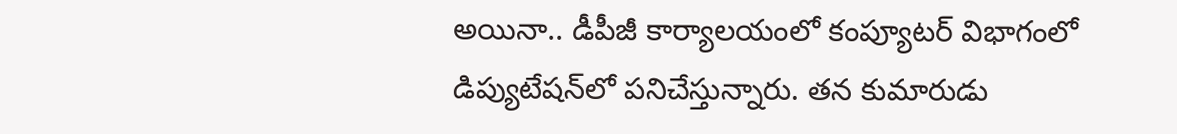అయినా.. డీపీజీ కార్యాలయంలో కంప్యూటర్‌ విభాగంలో డిప్యుటేషన్‌లో పనిచేస్తున్నారు. తన కుమారుడు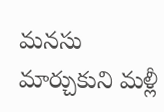మనసు మార్చుకుని మళ్లీ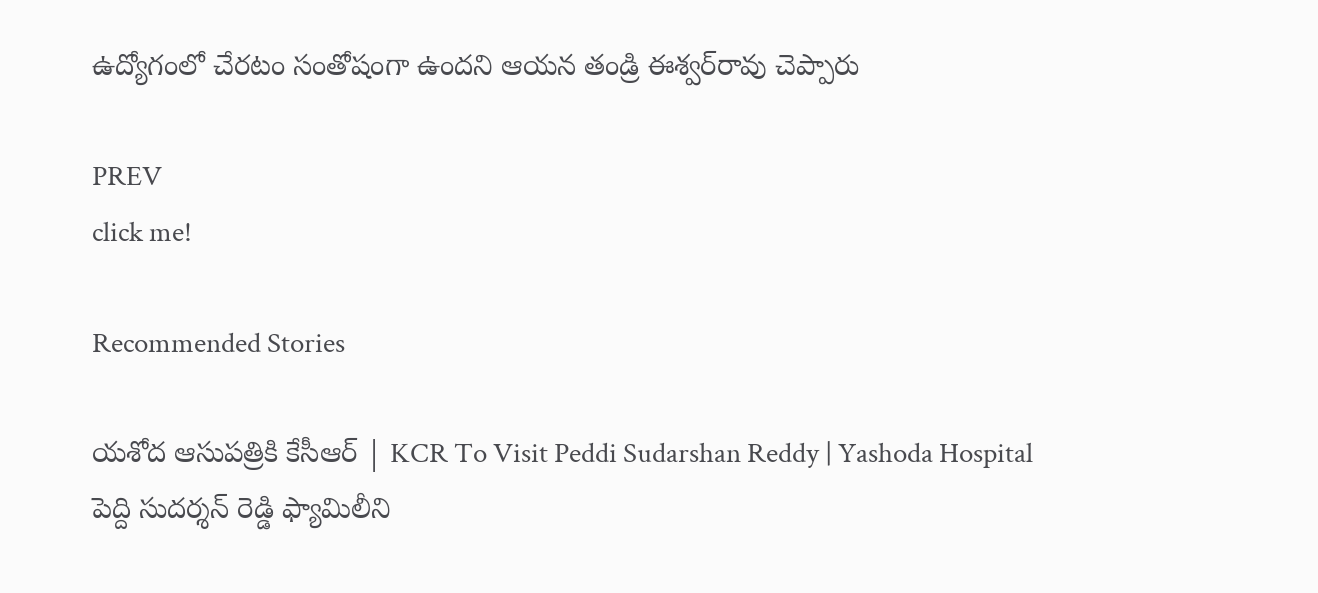ఉద్యోగంలో చేరటం సంతోషంగా ఉందని ఆయన తండ్రి ఈశ్వర్‌రావు చెప్పారు

PREV
click me!

Recommended Stories

యశోద ఆసుపత్రికి కేసీఆర్ | KCR To Visit Peddi Sudarshan Reddy | Yashoda Hospital
పెద్ది సుదర్శన్ రెడ్డి ఫ్యామిలీని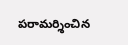పరామర్శించిన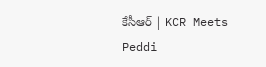కేసీఆర్ | KCR Meets Peddi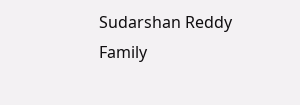Sudarshan Reddy Family